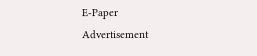E-Paper
Advertisement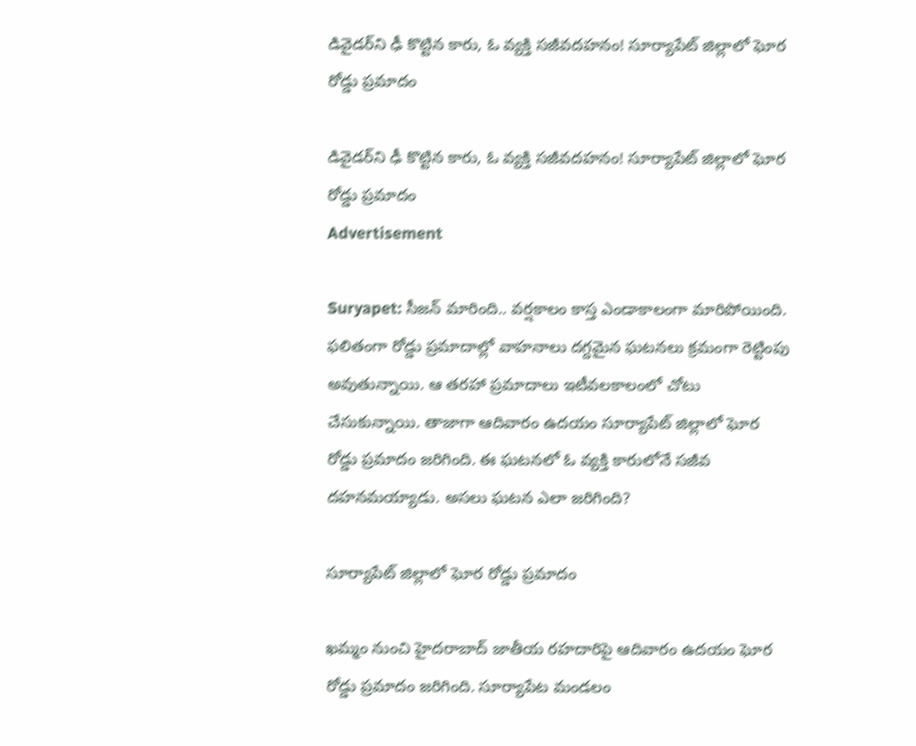డివైడర్‌ని ఢీ కొట్టిన కారు, ఓ వ్యక్తి సజీవదహనం! సూర్యాపేట్ జిల్లాలో ఘోర రోడ్డు ప్రమాదం

డివైడర్‌ని ఢీ కొట్టిన కారు, ఓ వ్యక్తి సజీవదహనం! సూర్యాపేట్ జిల్లాలో ఘోర రోడ్డు ప్రమాదం
Advertisement

Suryapet: సీజన్ మారింది.. వర్షకాలం కాస్త ఎండాకాలంగా మారిపోయింది. ఫలితంగా రోడ్డు ప్రమాదాల్లో వాహనాలు దగ్దమైన ఘటనలు క్రమంగా రెట్టింపు అవుతున్నాయి. ఆ తరహా ప్రమాదాలు ఇటీవలకాలంలో చోటు చేసుకున్నాయి. తాజాగా ఆదివారం ఉదయం సూర్యాపేట్ జిల్లాలో ఘోర రోడ్డు ప్రమాదం జరిగింది. ఈ ఘటనలో ఓ వ్యక్తి కారులోనే సజీవ దహనమయ్యాడు. అసలు ఘటన ఎలా జరిగింది?

సూర్యాపేట్ జిల్లాలో ఘోర రోడ్డు ప్రమాదం

ఖమ్మం నుంచి హైదరాబాద్ జాతీయ రహదారిపై ఆదివారం ఉదయం ఘోర రోడ్డు ప్రమాదం జరిగింది. సూర్యాపేట మండలం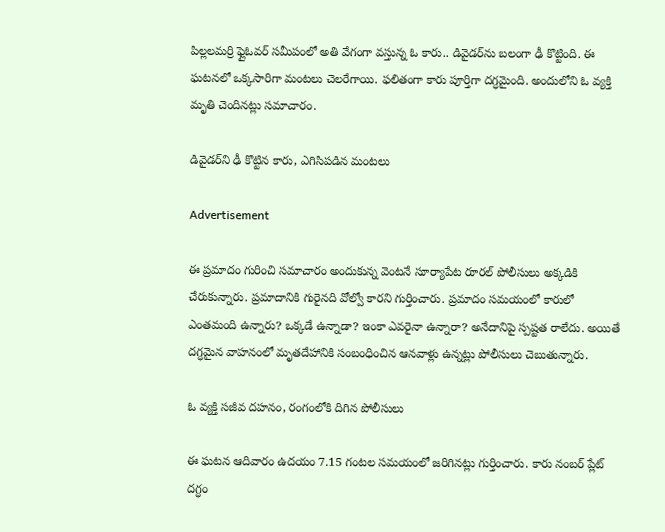పిల్లలమర్రి ఫ్లైఓవర్ సమీపంలో అతి వేగంగా వస్తున్న ఓ కారు.. డివైడర్‌ను బలంగా ఢీ కొట్టింది. ఈ ఘటనలో ఒక్కసారిగా మంటలు చెలరేగాయి. ఫలితంగా కారు పూర్తిగా దగ్ధమైంది. అందులోని ఓ వ్యక్తి మృతి చెందినట్లు సమాచారం.

డివైడర్‌ని ఢీ కొట్టిన కారు, ఎగిసిపడిన మంటలు

Advertisement

ఈ ప్రమాదం గురించి సమాచారం అందుకున్న వెంటనే సూర్యాపేట రూరల్ పోలీసులు అక్కడికి చేరుకున్నారు. ప్రమాదానికి గురైనది వోల్వో కారని గుర్తించారు. ప్రమాదం సమయంలో కారులో ఎంతమంది ఉన్నారు? ఒక్కడే ఉన్నాడా? ఇంకా ఎవరైనా ఉన్నారా? అనేదానిపై స్పష్టత రాలేదు. అయితే దగ్ధమైన వాహనంలో మృతదేహానికి సంబంధించిన ఆనవాళ్లు ఉన్నట్లు పోలీసులు చెబుతున్నారు.

ఓ వ్యక్తి సజీవ దహనం, రంగంలోకి దిగిన పోలీసులు

ఈ ఘటన ఆదివారం ఉదయం 7.15 గంటల సమయంలో జరిగినట్లు గుర్తించారు. కారు నంబర్ ప్లేట్ దగ్ధం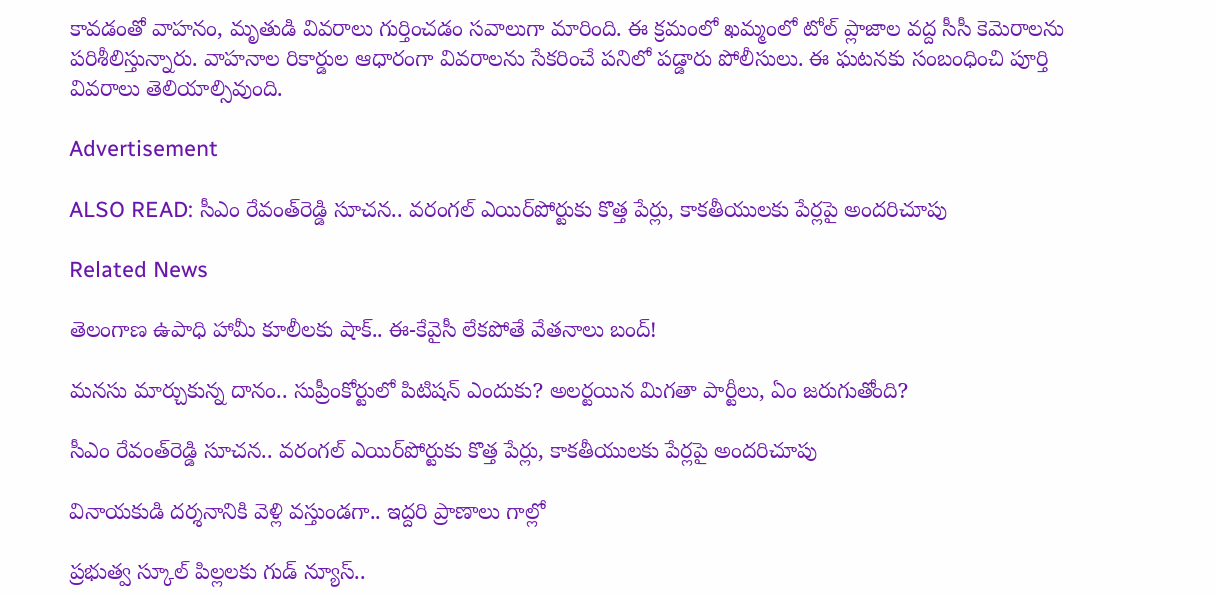కావడంతో వాహనం, మృతుడి వివరాలు గుర్తించడం సవాలుగా మారింది. ఈ క్రమంలో ఖమ్మంలో టోల్ ప్లాజాల వద్ద సీసీ కెమెరాలను పరిశీలిస్తున్నారు. వాహనాల రికార్డుల ఆధారంగా వివరాలను సేకరించే పనిలో పడ్డారు పోలీసులు. ఈ ఘటనకు సంబంధించి పూర్తి వివరాలు తెలియాల్సివుంది.

Advertisement

ALSO READ: సీఎం రేవంత్‌రెడ్డి సూచన.. వరంగల్‌ ఎయిర్‌పోర్టుకు కొత్త పేర్లు, కాకతీయులకు పేర్లపై అందరిచూపు

Related News

తెలంగాణ ఉపాధి హామీ కూలీలకు షాక్.. ఈ-కేవైసీ లేకపోతే వేతనాలు బంద్!

మనసు మార్చుకున్న దానం.. సుప్రీంకోర్టులో పిటిషన్ ఎందుకు? అలర్టయిన మిగతా పార్టీలు, ఏం జరుగుతోంది?

సీఎం రేవంత్‌రెడ్డి సూచన.. వరంగల్‌ ఎయిర్‌పోర్టుకు కొత్త పేర్లు, కాకతీయులకు పేర్లపై అందరిచూపు

వినాయకుడి దర్శనానికి వెళ్లి వస్తుండగా.. ఇద్దరి ప్రాణాలు గాల్లో

ప్రభుత్వ స్కూల్ పిల్లలకు గుడ్ న్యూస్..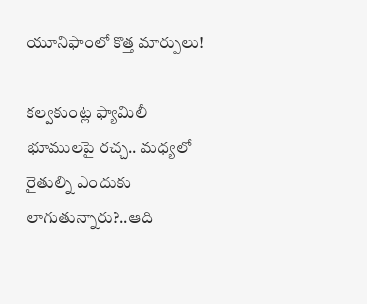యూనిఫాంలో కొత్త మార్పులు!

కల్వకుంట్ల ఫ్యామిలీ భూములపై రచ్చ.. మధ్యలో రైతుల్ని ఎందుకు లాగుతున్నారు?..ఆది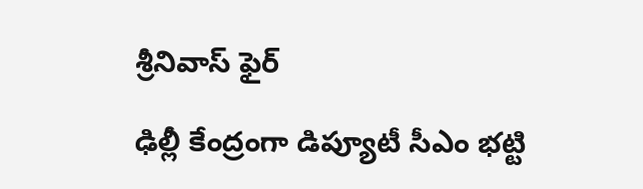శ్రీనివాస్ ఫైర్

ఢిల్లీ కేంద్రంగా డిప్యూటీ సీఎం భట్టి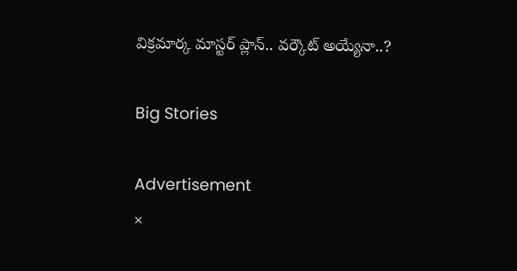విక్రమార్క మాస్టర్ ప్లాన్.. వర్కౌట్ అయ్యేనా..?

Big Stories

Advertisement
×